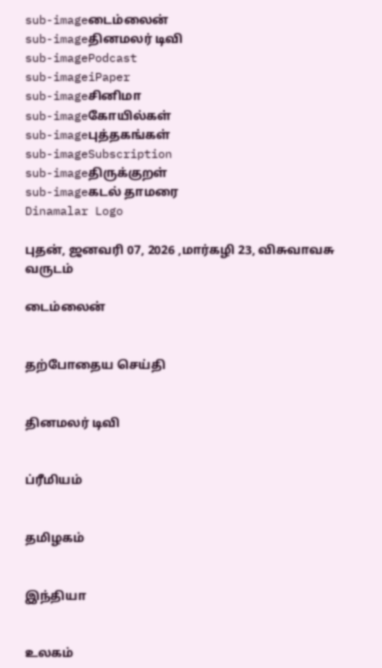sub-imageடைம்லைன்
sub-imageதினமலர் டிவி
sub-imagePodcast
sub-imageiPaper
sub-imageசினிமா
sub-imageகோயில்கள்
sub-imageபுத்தகங்கள்
sub-imageSubscription
sub-imageதிருக்குறள்
sub-imageகடல் தாமரை
Dinamalar Logo

புதன், ஜனவரி 07, 2026 ,மார்கழி 23, விசுவாவசு வருடம்

டைம்லைன்


தற்போதைய செய்தி


தினமலர் டிவி


ப்ரீமியம்


தமிழகம்


இந்தியா


உலகம்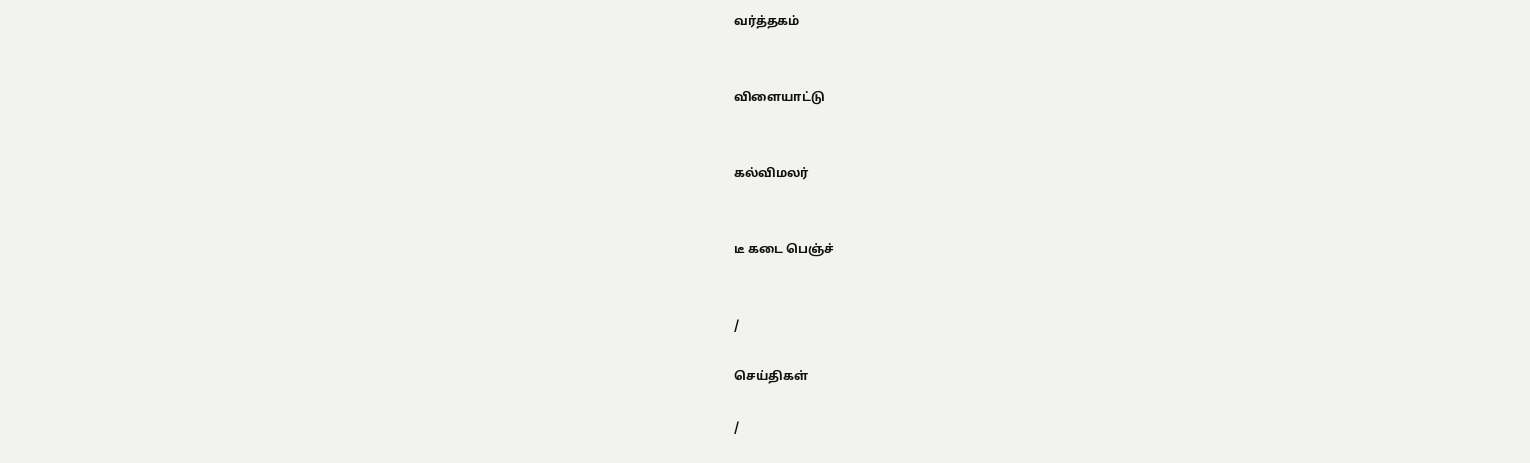வர்த்தகம்


விளையாட்டு


கல்விமலர்


டீ கடை பெஞ்ச்


/

செய்திகள்

/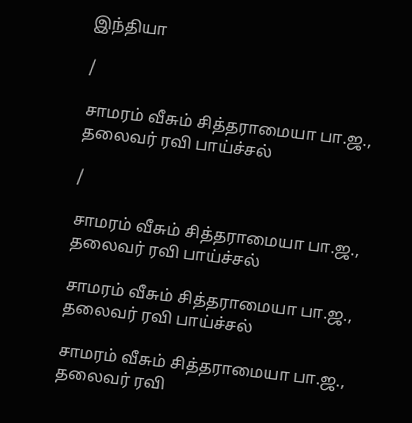இந்தியா

/

சாமரம் வீசும் சித்தராமையா பா.ஜ., தலைவர் ரவி பாய்ச்சல்

/

சாமரம் வீசும் சித்தராமையா பா.ஜ., தலைவர் ரவி பாய்ச்சல்

சாமரம் வீசும் சித்தராமையா பா.ஜ., தலைவர் ரவி பாய்ச்சல்

சாமரம் வீசும் சித்தராமையா பா.ஜ., தலைவர் ரவி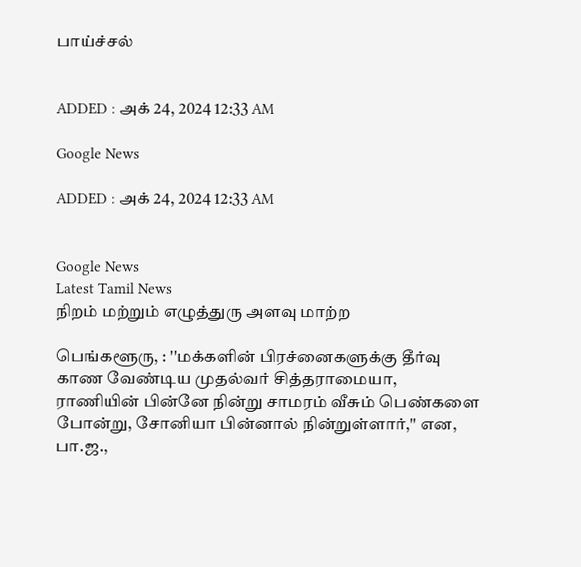பாய்ச்சல்


ADDED : அக் 24, 2024 12:33 AM

Google News

ADDED : அக் 24, 2024 12:33 AM


Google News
Latest Tamil News
நிறம் மற்றும் எழுத்துரு அளவு மாற்ற

பெங்களூரு, : ''மக்களின் பிரச்னைகளுக்கு தீர்வு காண வேண்டிய முதல்வர் சித்தராமையா, ராணியின் பின்னே நின்று சாமரம் வீசும் பெண்களை போன்று, சோனியா பின்னால் நின்றுள்ளார்,'' என, பா.ஜ.,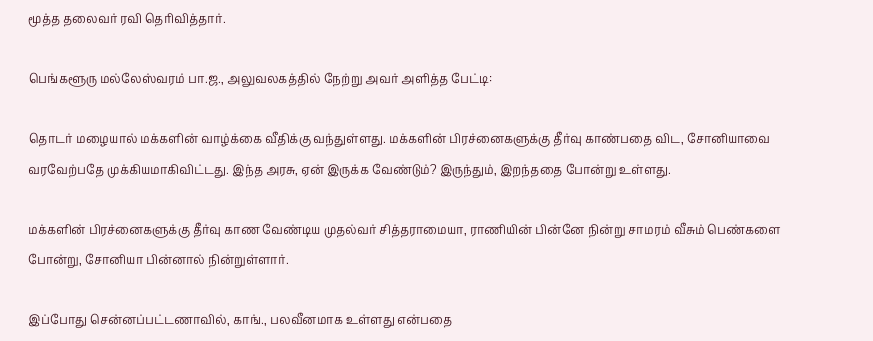மூத்த தலைவர் ரவி தெரிவித்தார்.

பெங்களூரு மல்லேஸ்வரம் பா.ஜ., அலுவலகத்தில் நேற்று அவர் அளித்த பேட்டி:

தொடர் மழையால் மக்களின் வாழ்க்கை வீதிக்கு வந்துள்ளது. மக்களின் பிரச்னைகளுக்கு தீர்வு காண்பதை விட, சோனியாவை வரவேற்பதே முக்கியமாகிவிட்டது. இந்த அரசு, ஏன் இருக்க வேண்டும்? இருந்தும், இறந்ததை போன்று உள்ளது.

மக்களின் பிரச்னைகளுக்கு தீர்வு காண வேண்டிய முதல்வர் சித்தராமையா, ராணியின் பின்னே நின்று சாமரம் வீசும் பெண்களை போன்று, சோனியா பின்னால் நின்றுள்ளார்.

இப்போது சென்னப்பட்டணாவில், காங்., பலவீனமாக உள்ளது என்பதை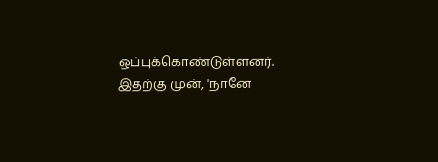ஒப்புக்கொண்டுள்ளனர். இதற்கு முன், 'நானே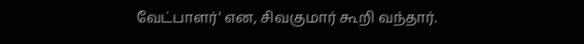வேட்பாளர்' என, சிவகுமார் கூறி வந்தார்.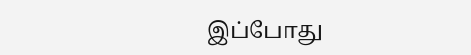இப்போது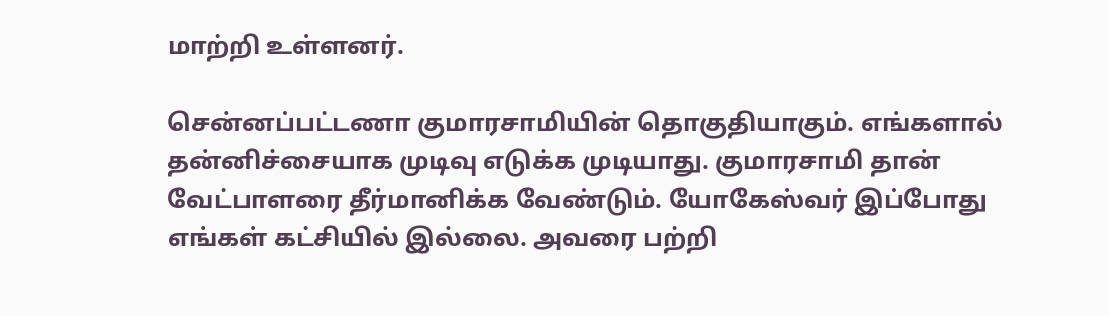மாற்றி உள்ளனர்.

சென்னப்பட்டணா குமாரசாமியின் தொகுதியாகும். எங்களால் தன்னிச்சையாக முடிவு எடுக்க முடியாது. குமாரசாமி தான் வேட்பாளரை தீர்மானிக்க வேண்டும். யோகேஸ்வர் இப்போது எங்கள் கட்சியில் இல்லை. அவரை பற்றி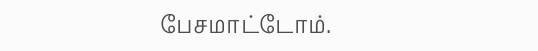பேசமாட்டோம்.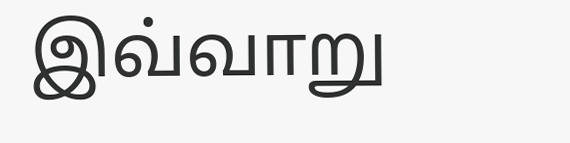இவ்வாறு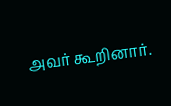அவர் கூறினார்.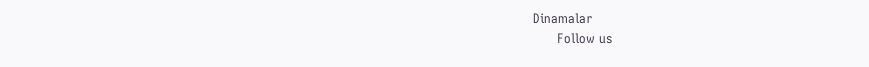Dinamalar
      Follow us